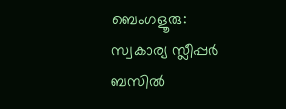ബെംഗളൂരു: സ്വകാര്യ സ്ലീപ്പർ ബസിൽ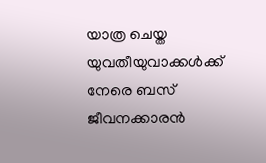യാത്ര ചെയ്ത യുവതീയുവാക്കൾക്ക് നേരെ ബസ് ജീവനക്കാരൻ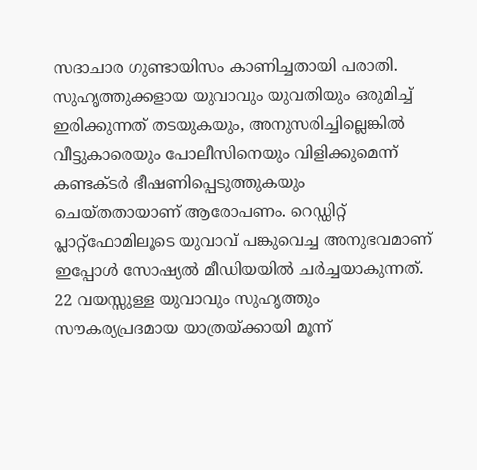സദാചാര ഗുണ്ടായിസം കാണിച്ചതായി പരാതി. സുഹൃത്തുക്കളായ യുവാവും യുവതിയും ഒരുമിച്ച് ഇരിക്കുന്നത് തടയുകയും, അനുസരിച്ചില്ലെങ്കിൽ വീട്ടുകാരെയും പോലീസിനെയും വിളിക്കുമെന്ന് കണ്ടക്ടർ ഭീഷണിപ്പെടുത്തുകയും ചെയ്തതായാണ് ആരോപണം. റെഡ്ഡിറ്റ് പ്ലാറ്റ്ഫോമിലൂടെ യുവാവ് പങ്കുവെച്ച അനുഭവമാണ് ഇപ്പോൾ സോഷ്യൽ മീഡിയയിൽ ചർച്ചയാകുന്നത്.
22 വയസ്സുള്ള യുവാവും സുഹൃത്തും സൗകര്യപ്രദമായ യാത്രയ്ക്കായി മൂന്ന്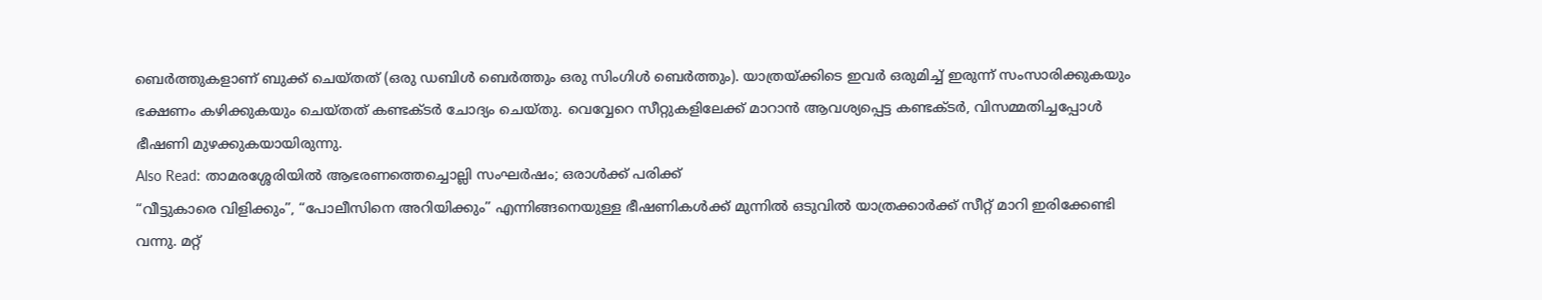ബെർത്തുകളാണ് ബുക്ക് ചെയ്തത് (ഒരു ഡബിൾ ബെർത്തും ഒരു സിംഗിൾ ബെർത്തും). യാത്രയ്ക്കിടെ ഇവർ ഒരുമിച്ച് ഇരുന്ന് സംസാരിക്കുകയും ഭക്ഷണം കഴിക്കുകയും ചെയ്തത് കണ്ടക്ടർ ചോദ്യം ചെയ്തു. വെവ്വേറെ സീറ്റുകളിലേക്ക് മാറാൻ ആവശ്യപ്പെട്ട കണ്ടക്ടർ, വിസമ്മതിച്ചപ്പോൾ ഭീഷണി മുഴക്കുകയായിരുന്നു.
Also Read: താമരശ്ശേരിയിൽ ആഭരണത്തെച്ചൊല്ലി സംഘർഷം; ഒരാൾക്ക് പരിക്ക്
“വീട്ടുകാരെ വിളിക്കും”, “പോലീസിനെ അറിയിക്കും” എന്നിങ്ങനെയുള്ള ഭീഷണികൾക്ക് മുന്നിൽ ഒടുവിൽ യാത്രക്കാർക്ക് സീറ്റ് മാറി ഇരിക്കേണ്ടി വന്നു. മറ്റ്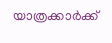യാത്രക്കാർക്ക്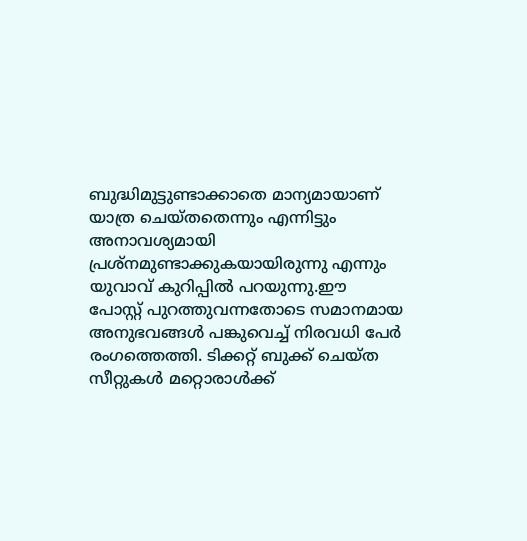ബുദ്ധിമുട്ടുണ്ടാക്കാതെ മാന്യമായാണ് യാത്ര ചെയ്തതെന്നും എന്നിട്ടും അനാവശ്യമായി പ്രശ്നമുണ്ടാക്കുകയായിരുന്നു എന്നും യുവാവ് കുറിപ്പിൽ പറയുന്നു.ഈ പോസ്റ്റ് പുറത്തുവന്നതോടെ സമാനമായ അനുഭവങ്ങൾ പങ്കുവെച്ച് നിരവധി പേർ രംഗത്തെത്തി. ടിക്കറ്റ് ബുക്ക് ചെയ്ത സീറ്റുകൾ മറ്റൊരാൾക്ക്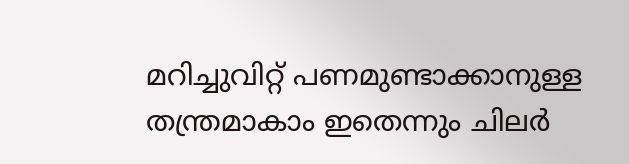മറിച്ചുവിറ്റ് പണമുണ്ടാക്കാനുള്ള തന്ത്രമാകാം ഇതെന്നും ചിലർ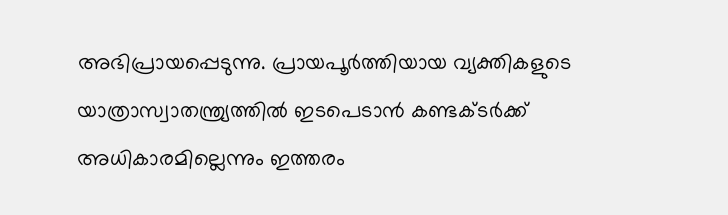അഭിപ്രായപ്പെടുന്നു. പ്രായപൂർത്തിയായ വ്യക്തികളുടെ യാത്രാസ്വാതന്ത്ര്യത്തിൽ ഇടപെടാൻ കണ്ടക്ടർക്ക് അധികാരമില്ലെന്നും ഇത്തരം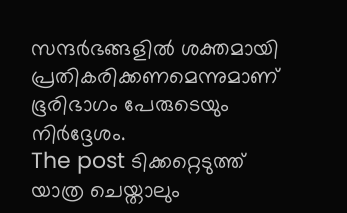സന്ദർഭങ്ങളിൽ ശക്തമായി പ്രതികരിക്കണമെന്നുമാണ് ഭൂരിഭാഗം പേരുടെയും നിർദ്ദേശം.
The post ടിക്കറ്റെടുത്ത് യാത്ര ചെയ്താലും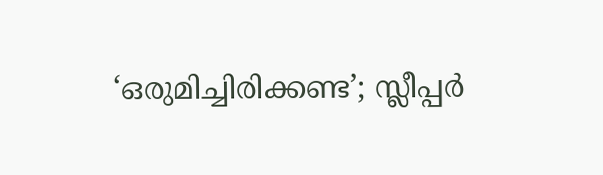‘ഒരുമിച്ചിരിക്കണ്ട’; സ്ലീപ്പർ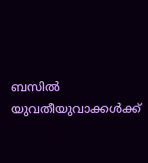ബസിൽ യുവതീയുവാക്കൾക്ക്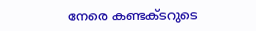നേരെ കണ്ടക്ടറുടെ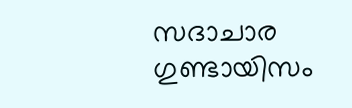സദാചാര ഗുണ്ടായിസം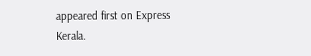appeared first on Express Kerala.